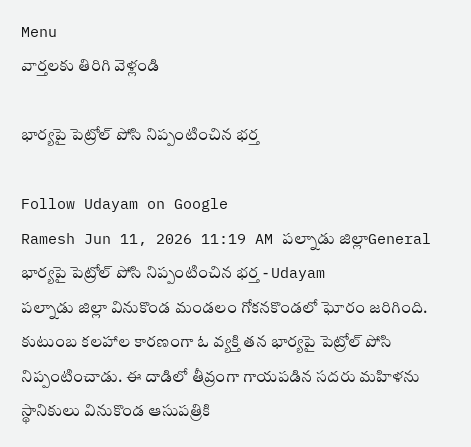Menu
వార్తలకు తిరిగి వెళ్లండి

భార్యపై పెట్రోల్ పోసి నిప్పంటించిన భర్త

Follow Udayam on Google
Ramesh Jun 11, 2026 11:19 AM పల్నాడు జిల్లాGeneral
భార్యపై పెట్రోల్ పోసి నిప్పంటించిన భర్త - Udayam
పల్నాడు జిల్లా వినుకొండ మండలం గోకనకొండలో ఘోరం జరిగింది. కుటుంబ కలహాల కారణంగా ఓ వ్యక్తి తన భార్యపై పెట్రోల్‌ పోసి నిప్పంటించాడు. ఈ దాడిలో తీవ్రంగా గాయపడిన సదరు మహిళను స్థానికులు వినుకొండ ఆసుపత్రికి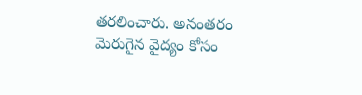తరలించారు. అనంతరం మెరుగైన వైద్యం కోసం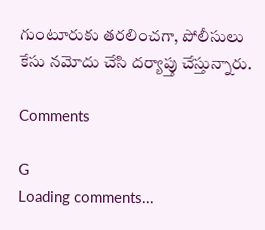గుంటూరుకు తరలించగా, పోలీసులు కేసు నమోదు చేసి దర్యాప్తు చేస్తున్నారు.

Comments

G
Loading comments...